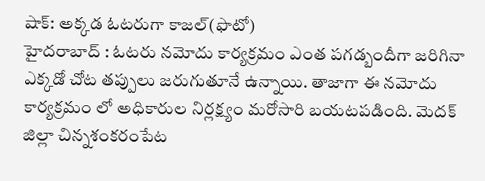షాక్: అక్కడ ఓటరుగా కాజల్(ఫొటో)
హైదరాబాద్ : ఓటరు నమోదు కార్యక్రమం ఎంత పగడ్బందీగా జరిగినా ఎక్కడో చోట తప్పులు జరుగుతూనే ఉన్నాయి. తాజాగా ఈ నమోదు కార్యక్రమం లో అధికారుల నిర్లక్ష్యం మరోసారి బయటపడింది. మెదక్ జిల్లా చిన్నశంకరంపేట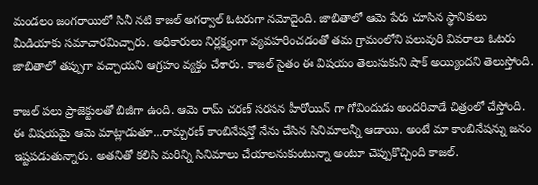మండలం జంగరాయిలో సినీ నటి కాజల్ అగర్వాల్ ఓటరుగా నమోదైంది. జాబితాలో ఆమె పేరు చూసిన స్థానికులు మీడియాకు సమాచారమిచ్చారు. అధికారులు నిర్లక్ష్యంగా వ్యవహరించడంతో తమ గ్రామంలోని పలువురి వివరాలు ఓటరు జాబితాలో తప్పుగా వచ్చాయని ఆగ్రహం వ్యక్తం చేశారు. కాజల్ సైతం ఈ విషయం తెలుసుకుని షాక్ అయ్యిందని తెలుస్తోంది.

కాజల్ పలు ప్రాజెక్టులతో బిజీగా ఉంది. ఆమె రామ్ చరణ్ సరసన హీరోయిన్ గా గోవిందుడు అందరివాడే చిత్రంలో చేస్తోంది. ఈ విషయమై ఆమె మాట్లాడుతూ...రామ్చరణ్ కాంబినేషన్తో నేను చేసిన సినిమాలన్నీ ఆడాయి. అంటే మా కాంబినేషన్ను జనం ఇష్టపడుతున్నారు. అతనితో కలిసి మరిన్ని సినిమాలు చేయాలనుకుంటున్నా అంటూ చెప్పుకొచ్చింది కాజల్.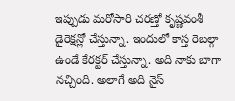ఇప్పుడు మరోసారి చరణ్తో కృష్ణవంశీ డైరెక్షన్లో చేస్తున్నా. ఇందులో కాస్త రెబల్గా ఉండే కేరక్టర్ చేస్తున్నా. అది నాకు బాగా నచ్చింది. అలాగే అది నైస్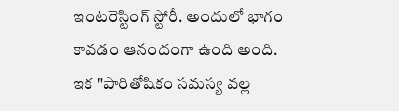ఇంటరెస్టింగ్ స్టోరీ. అందులో భాగం కావడం ఆనందంగా ఉంది అంది.
ఇక "పారితోషికం సమస్య వల్ల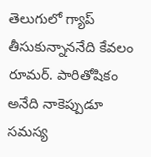తెలుగులో గ్యాప్ తీసుకున్నాననేది కేవలం రూమర్. పారితోషికం అనేది నాకెప్పుడూ సమస్య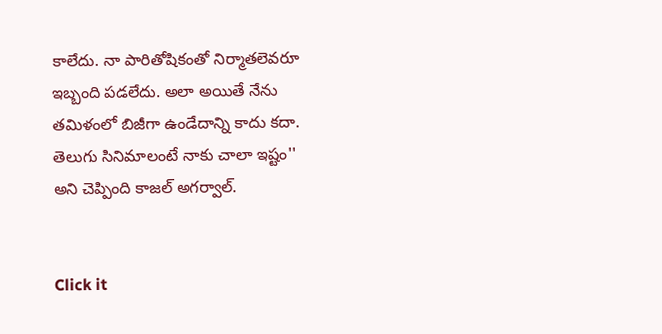కాలేదు. నా పారితోషికంతో నిర్మాతలెవరూ ఇబ్బంది పడలేదు. అలా అయితే నేను తమిళంలో బిజీగా ఉండేదాన్ని కాదు కదా. తెలుగు సినిమాలంటే నాకు చాలా ఇష్టం'' అని చెప్పింది కాజల్ అగర్వాల్.


Click it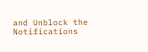and Unblock the Notifications